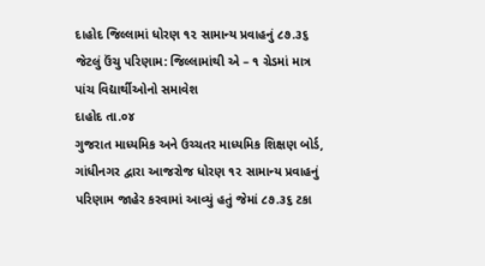દાહોદ જિલ્લામાં ધોરણ ૧૨ સામાન્ય પ્રવાહનું ૮૭.૩૬ જેટલું ઉંચુ પરિણામ: જિલ્લામાંથી એ – ૧ ગ્રેડમાં માત્ર પાંચ વિદ્યાર્થીઓનો સમાવેશ
દાહોદ તા.૦૪
ગુજરાત માધ્યમિક અને ઉચ્ચતર માધ્યમિક શિક્ષણ બોર્ડ, ગાંધીનગર દ્વારા આજરોજ ધોરણ ૧૨ સામાન્ય પ્રવાહનું પરિણામ જાહેર કરવામાં આવ્યું હતું જેમાં ૮૭.૩૬ ટકા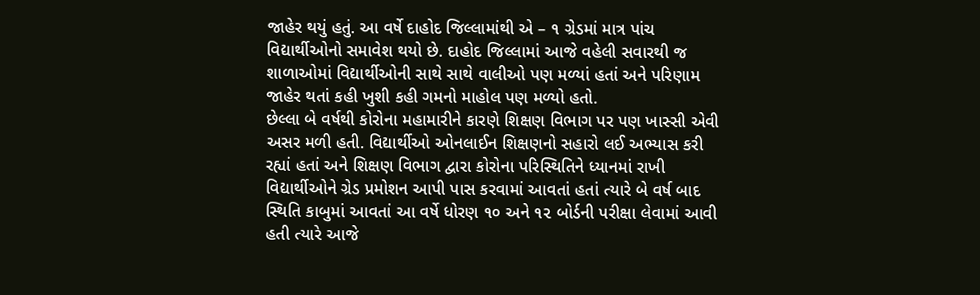જાહેર થયું હતું. આ વર્ષે દાહોદ જિલ્લામાંથી એ – ૧ ગ્રેડમાં માત્ર પાંચ વિદ્યાર્થીઓનો સમાવેશ થયો છે. દાહોદ જિલ્લામાં આજે વહેલી સવારથી જ શાળાઓમાં વિદ્યાર્થીઓની સાથે સાથે વાલીઓ પણ મળ્યાં હતાં અને પરિણામ જાહેર થતાં કહી ખુશી કહી ગમનો માહોલ પણ મળ્યો હતો.
છેલ્લા બે વર્ષથી કોરોના મહામારીને કારણે શિક્ષણ વિભાગ પર પણ ખાસ્સી એવી અસર મળી હતી. વિદ્યાર્થીઓ ઓનલાઈન શિક્ષણનો સહારો લઈ અભ્યાસ કરી રહ્યાં હતાં અને શિક્ષણ વિભાગ દ્વારા કોરોના પરિસ્થિતિને ધ્યાનમાં રાખી વિદ્યાર્થીઓને ગ્રેડ પ્રમોશન આપી પાસ કરવામાં આવતાં હતાં ત્યારે બે વર્ષ બાદ સ્થિતિ કાબુમાં આવતાં આ વર્ષે ધોરણ ૧૦ અને ૧૨ બોર્ડની પરીક્ષા લેવામાં આવી હતી ત્યારે આજે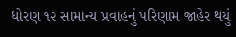ધોરણ ૧૨ સામાન્ય પ્રવાહનું પરિણામ જાહેર થયું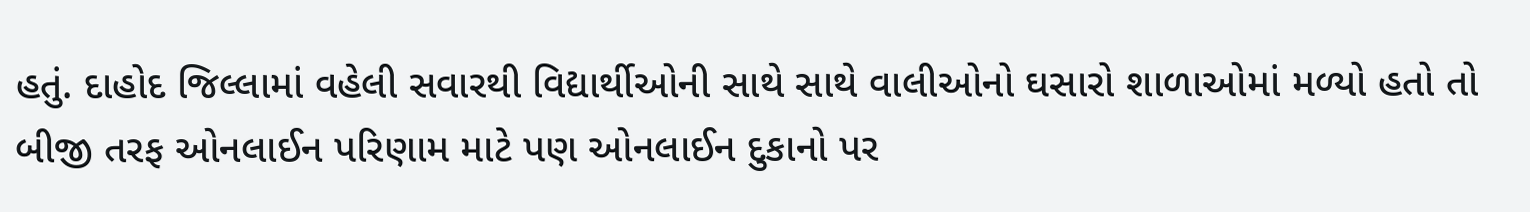હતું. દાહોદ જિલ્લામાં વહેલી સવારથી વિદ્યાર્થીઓની સાથે સાથે વાલીઓનો ઘસારો શાળાઓમાં મળ્યો હતો તો બીજી તરફ ઓનલાઈન પરિણામ માટે પણ ઓનલાઈન દુકાનો પર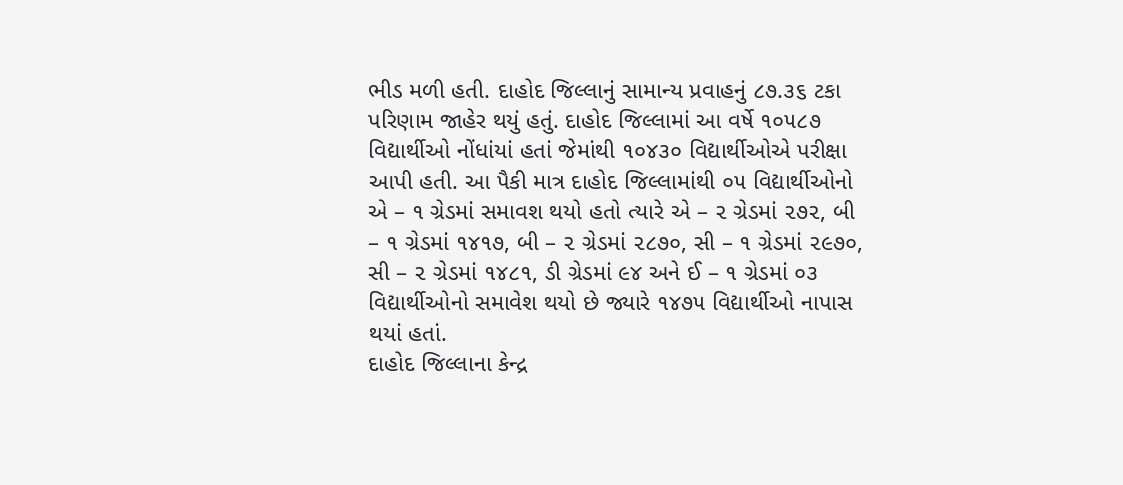ભીડ મળી હતી. દાહોદ જિલ્લાનું સામાન્ય પ્રવાહનું ૮૭.૩૬ ટકા પરિણામ જાહેર થયું હતું. દાહોદ જિલ્લામાં આ વર્ષે ૧૦૫૮૭ વિદ્યાર્થીઓ નોંધાંયાં હતાં જેમાંથી ૧૦૪૩૦ વિદ્યાર્થીઓએ પરીક્ષા આપી હતી. આ પૈકી માત્ર દાહોદ જિલ્લામાંથી ૦૫ વિદ્યાર્થીઓનો એ – ૧ ગ્રેડમાં સમાવશ થયો હતો ત્યારે એ – ૨ ગ્રેડમાં ૨૭૨, બી – ૧ ગ્રેડમાં ૧૪૧૭, બી – ૨ ગ્રેડમાં ૨૮૭૦, સી – ૧ ગ્રેડમાં ૨૯૭૦, સી – ૨ ગ્રેડમાં ૧૪૮૧, ડી ગ્રેડમાં ૯૪ અને ઈ – ૧ ગ્રેડમાં ૦૩ વિદ્યાર્થીઓનો સમાવેશ થયો છે જ્યારે ૧૪૭૫ વિદ્યાર્થીઓ નાપાસ થયાં હતાં.
દાહોદ જિલ્લાના કેન્દ્ર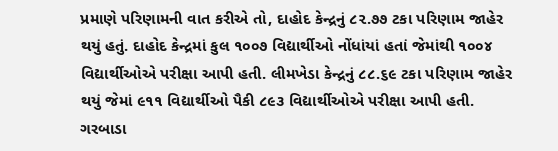પ્રમાણે પરિણામની વાત કરીએ તો, દાહોદ કેન્દ્રનું ૮૨.૭૭ ટકા પરિણામ જાહેર થયું હતું. દાહોદ કેન્દ્રમાં કુલ ૧૦૦૭ વિદ્યાર્થીઓ નોંધાંયાં હતાં જેમાંથી ૧૦૦૪ વિદ્યાર્થીઓએ પરીક્ષા આપી હતી. લીમખેડા કેન્દ્રનું ૮૮.૬૯ ટકા પરિણામ જાહેર થયું જેમાં ૯૧૧ વિદ્યાર્થીઓ પૈકી ૮૯૩ વિદ્યાર્થીઓએ પરીક્ષા આપી હતી. ગરબાડા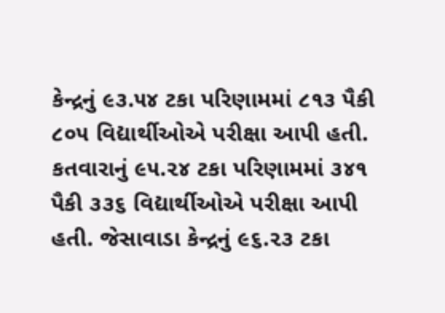કેન્દ્રનું ૯૩.૫૪ ટકા પરિણામમાં ૮૧૩ પૈકી ૮૦૫ વિદ્યાર્થીઓએ પરીક્ષા આપી હતી. કતવારાનું ૯૫.૨૪ ટકા પરિણામમાં ૩૪૧ પૈકી ૩૩૬ વિદ્યાર્થીઓએ પરીક્ષા આપી હતી. જેસાવાડા કેન્દ્રનું ૯૬.૨૩ ટકા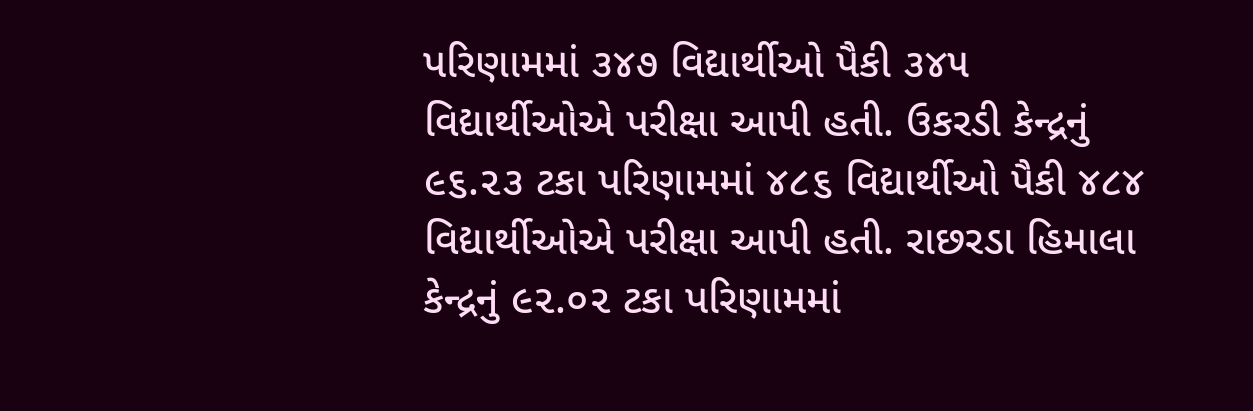પરિણામમાં ૩૪૭ વિદ્યાર્થીઓ પૈકી ૩૪૫ વિદ્યાર્થીઓએ પરીક્ષા આપી હતી. ઉકરડી કેન્દ્રનું ૯૬.૨૩ ટકા પરિણામમાં ૪૮૬ વિદ્યાર્થીઓ પૈકી ૪૮૪ વિદ્યાર્થીઓએ પરીક્ષા આપી હતી. રાછરડા હિમાલા કેન્દ્રનું ૯૨.૦૨ ટકા પરિણામમાં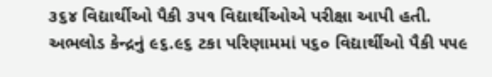૩૬૪ વિદ્યાર્થીઓ પૈકી ૩૫૧ વિદ્યાર્થીઓએ પરીક્ષા આપી હતી. અભલોડ કેન્દ્રનું ૯૬.૯૬ ટકા પરિણામમાં ૫૬૦ વિદ્યાર્થીઓ પૈકી ૫૫૯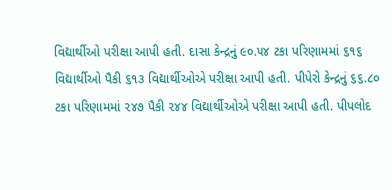વિદ્યાર્થીઓ પરીક્ષા આપી હતી. દાસા કેન્દ્રનું ૯૦.૫૪ ટકા પરિણામમાં ૬૧૬ વિદ્યાર્થીઓ પૈકી ૬૧૩ વિદ્યાર્થીઓએ પરીક્ષા આપી હતી. પીપેરો કેન્દ્રનું ૬૬.૮૦ ટકા પરિણામમાં ૨૪૭ પૈકી ૨૪૪ વિદ્યાર્થીઓએ પરીક્ષા આપી હતી. પીપલોદ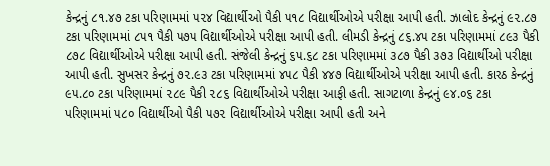કેન્દ્રનું ૮૧.૪૭ ટકા પરિણામમાં ૫૨૪ વિદ્યાર્થીઓ પૈકી ૫૧૮ વિદ્યાર્થીઓએ પરીક્ષા આપી હતી. ઝાલોદ કેન્દ્રનું ૯૨.૮૭ ટકા પરિણામમાં ૮૫૧ પૈકી ૫૭૫ વિદ્યાર્થીઓએ પરીક્ષા આપી હતી. લીમડી કેન્દ્રનું ૮૬.૪૫ ટકા પરિણામમાં ૮૯૩ પૈકી ૮૭૮ વિદ્યાર્થીઓએ પરીક્ષા આપી હતી. સંજેલી કેન્દ્રનું ૬૫.૬૮ ટકા પરિણામમાં ૩૮૭ પૈકી ૩૭૩ વિદ્યાર્થીઓ પરીક્ષા આપી હતી. સુખસર કેન્દ્રનું ૭૨.૯૩ ટકા પરિણામમાં ૪૫૮ પૈકી ૪૪૭ વિદ્યાર્થીઓએ પરીક્ષા આપી હતી. કારઠ કેન્દ્રનું ૯૫.૮૦ ટકા પરિણામમાં ૨૮૯ પૈકી ૨૮૬ વિદ્યાર્થીઓએ પરીક્ષા આફી હતી. સાગટાળા કેન્દ્રનું ૯૪.૦૬ ટકા પરિણામમાં ૫૮૦ વિદ્યાર્થીઓ પૈકી ૫૭૨ વિદ્યાર્થીઓએ પરીક્ષા આપી હતી અને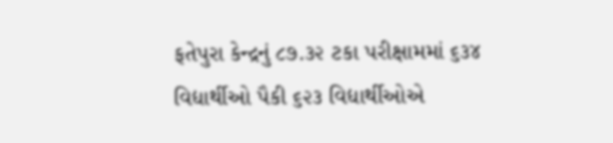ફતેપુરા કેન્દ્રનું ૮૭.૩૨ ટકા પરીક્ષામમાં ૬૩૪ વિદ્યાર્થીઓ પૈકી ૬૨૩ વિદ્યાર્થીઓએ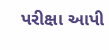પરીક્ષા આપી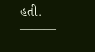હતી.
———